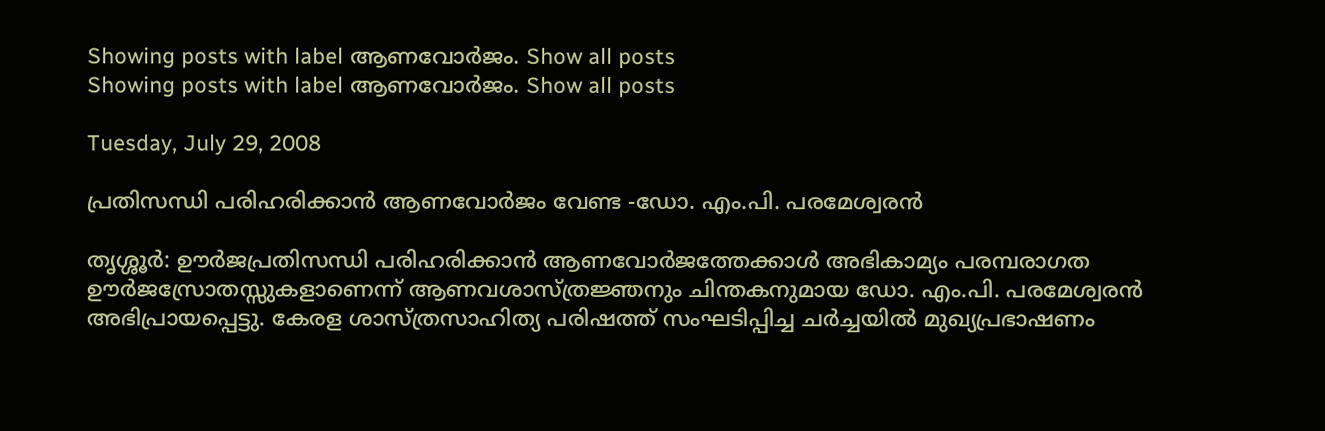Showing posts with label ആണവോര്‍ജം. Show all posts
Showing posts with label ആണവോര്‍ജം. Show all posts

Tuesday, July 29, 2008

പ്രതിസന്ധി പരിഹരിക്കാന്‍ ആണവോര്‍ജം വേണ്ട -ഡോ. എം.പി. പരമേശ്വരന്‍

തൃശ്ശൂര്‍: ഊര്‍ജപ്രതിസന്ധി പരിഹരിക്കാന്‍ ആണവോര്‍ജത്തേക്കാള്‍ അഭികാമ്യം പരമ്പരാഗത ഊര്‍ജസ്രോതസ്സുകളാണെന്ന്‌ ആണവശാസ്‌ത്രജ്ഞനും ചിന്തകനുമായ ഡോ. എം.പി. പരമേശ്വരന്‍ അഭിപ്രായപ്പെട്ടു. കേരള ശാസ്‌ത്രസാഹിത്യ പരിഷത്ത്‌ സംഘടിപ്പിച്ച ചര്‍ച്ചയില്‍ മുഖ്യപ്രഭാഷണം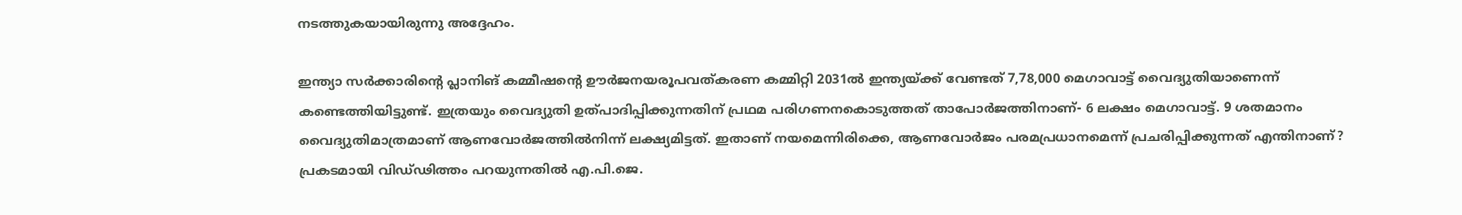നടത്തുകയായിരുന്നു അദ്ദേഹം.

ഇന്ത്യാ സര്‍ക്കാരിന്റെ പ്ലാനിങ്‌ കമ്മീഷന്റെ ഊര്‍ജനയരൂപവത്‌കരണ കമ്മിറ്റി 2031ല്‍ ഇന്ത്യയ്‌ക്ക്‌ വേണ്ടത്‌ 7,78,000 മെഗാവാട്ട്‌ വൈദ്യുതിയാണെന്ന്‌ കണ്ടെത്തിയിട്ടുണ്ട്‌. ഇത്രയും വൈദ്യുതി ഉത്‌പാദിപ്പിക്കുന്നതിന്‌ പ്രഥമ പരിഗണനകൊടുത്തത്‌ താപോര്‍ജത്തിനാണ്‌- 6 ലക്ഷം മെഗാവാട്ട്‌. 9 ശതമാനം വൈദ്യുതിമാത്രമാണ്‌ ആണവോര്‍ജത്തില്‍നിന്ന്‌ ലക്ഷ്യമിട്ടത്‌. ഇതാണ്‌ നയമെന്നിരിക്കെ, ആണവോര്‍ജം പരമപ്രധാനമെന്ന്‌ പ്രചരിപ്പിക്കുന്നത്‌ എന്തിനാണ്‌? പ്രകടമായി വിഡ്‌ഢിത്തം പറയുന്നതില്‍ എ.പി.ജെ.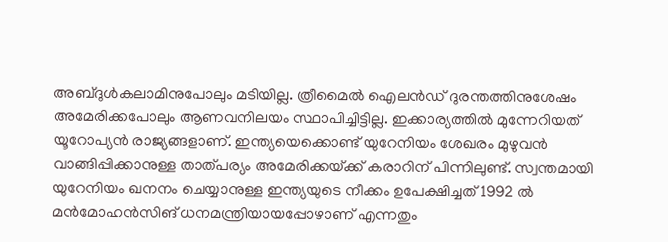അബ്ദുള്‍കലാമിനുപോലും മടിയില്ല. ത്രീമൈല്‍ ഐലന്‍ഡ്‌ ദുരന്തത്തിനുശേഷം അമേരിക്കപോലും ആണവനിലയം സ്ഥാപിച്ചിട്ടില്ല. ഇക്കാര്യത്തില്‍ മുന്നേറിയത്‌ യൂറോപ്യന്‍ രാജ്യങ്ങളാണ്‌. ഇന്ത്യയെക്കൊണ്ട്‌ യുറേനിയം ശേഖരം മുഴുവന്‍ വാങ്ങിപ്പിക്കാനുള്ള താത്‌പര്യം അമേരിക്കയ്‌ക്ക്‌ കരാറിന്‌ പിന്നിലുണ്ട്‌. സ്വന്തമായി യുറേനിയം ഖനനം ചെയ്യാനുള്ള ഇന്ത്യയുടെ നീക്കം ഉപേക്ഷിച്ചത്‌ 1992 ല്‍ മന്‍മോഹന്‍സിങ്‌ ധനമന്ത്രിയായപ്പോഴാണ്‌ എന്നതും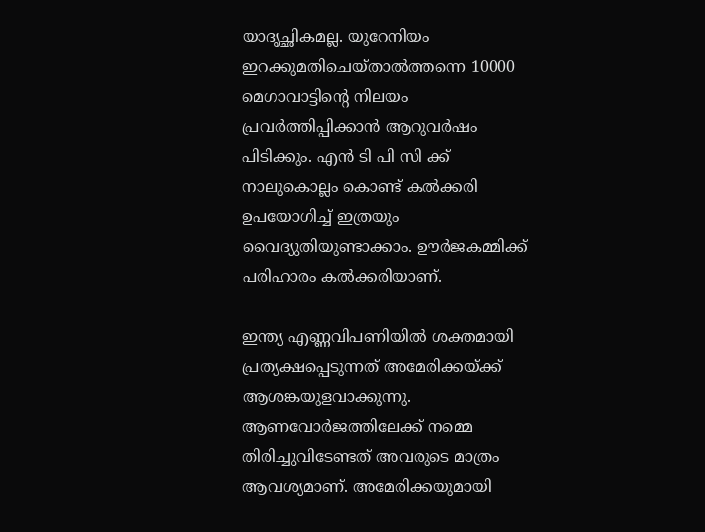യാദൃച്ഛികമല്ല. യുറേനിയം ഇറക്കുമതിചെയ്‌താല്‍ത്തന്നെ 10000 മെഗാവാട്ടിന്റെ നിലയം പ്രവര്‍ത്തിപ്പിക്കാന്‍ ആറുവര്‍ഷം പിടിക്കും. എന്‍‌ ടി പി സി ക്ക്‌ നാലുകൊല്ലം കൊണ്ട്‌ കല്‍ക്കരി ഉപയോഗിച്ച്‌ ഇത്രയും വൈദ്യുതിയുണ്ടാക്കാം. ഊര്‍ജകമ്മിക്ക്‌ പരിഹാരം കല്‍ക്കരിയാണ്‌.

ഇന്ത്യ എണ്ണവിപണിയില്‍ ശക്തമായി പ്രത്യക്ഷപ്പെടുന്നത്‌ അമേരിക്കയ്‌ക്ക്‌ ആശങ്കയുളവാക്കുന്നു. ആണവോര്‍ജത്തിലേക്ക്‌ നമ്മെ തിരിച്ചുവിടേണ്ടത്‌ അവരുടെ മാത്രം ആവശ്യമാണ്‌. അമേരിക്കയുമായി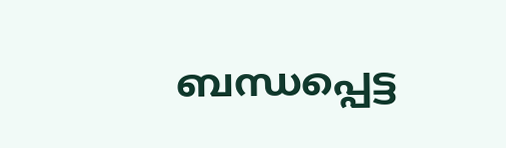ബന്ധപ്പെട്ട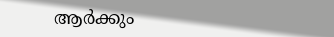ആര്‍ക്കും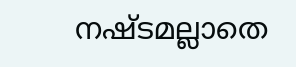നഷ്ടമല്ലാതെ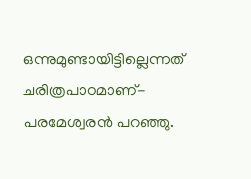ഒന്നുമുണ്ടായിട്ടില്ലെന്നത്‌ ചരിത്രപാഠമാണ്‌- പരമേശ്വരന്‍ പറഞ്ഞു.